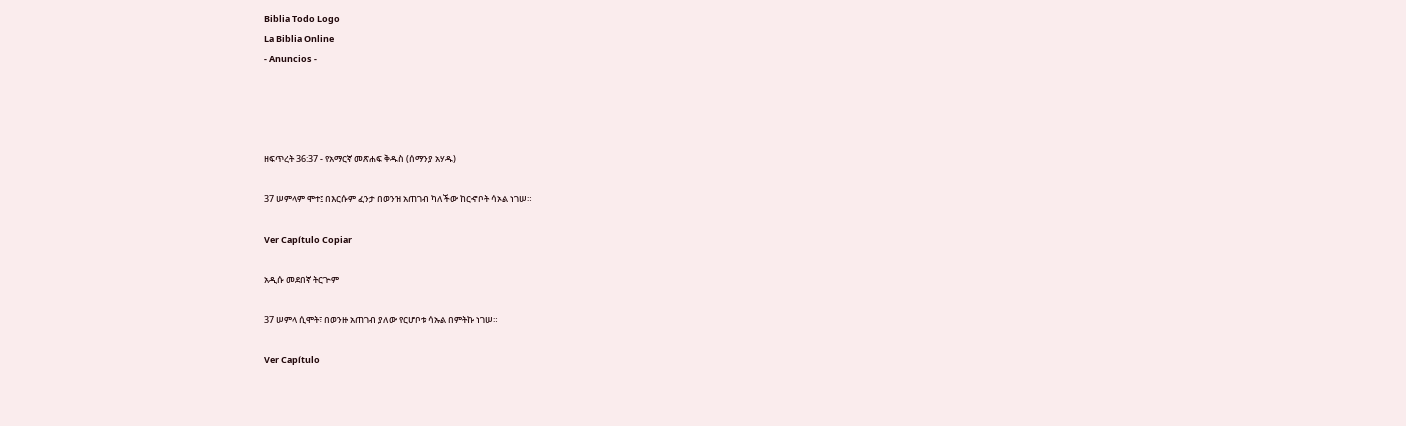Biblia Todo Logo
La Biblia Online
- Anuncios -




ዘፍጥረት 36:37 - የአማርኛ መጽሐፍ ቅዱስ (ሰማንያ አሃዱ)

37 ሠምላም ሞተ፤ በእርሱም ፈንታ በወንዝ አጠገብ ካለችው ከርኆቦት ሳኦል ነገሠ።

Ver Capítulo Copiar

አዲሱ መደበኛ ትርጒም

37 ሠምላ ሲሞት፣ በወንዙ አጠገብ ያለው የርሆቦቱ ሳኡል በምትኩ ነገሠ።

Ver Capítulo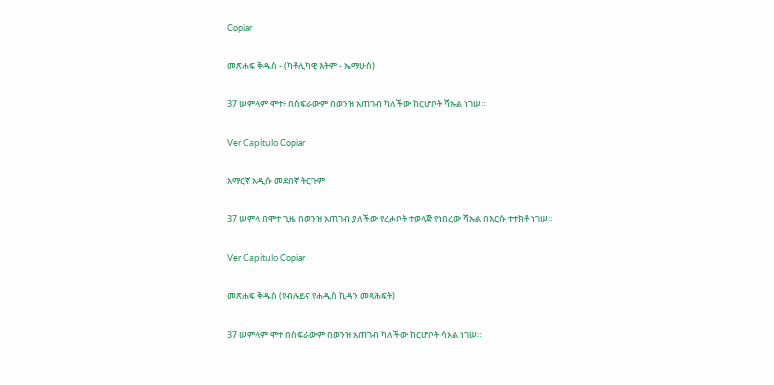Copiar

መጽሐፍ ቅዱስ - (ካቶሊካዊ እትም - ኤማሁስ)

37 ሠምላም ሞተ፥ በስፍራውም በወንዝ አጠገብ ካለችው ከርሆቦት ሻኡል ነገሠ።

Ver Capítulo Copiar

አማርኛ አዲሱ መደበኛ ትርጉም

37 ሠምላ በሞተ ጊዜ በወንዝ አጠገብ ያለችው የረሖቦት ተወላጅ የነበረው ሻኡል በእርሱ ተተክቶ ነገሠ።

Ver Capítulo Copiar

መጽሐፍ ቅዱስ (የብሉይና የሐዲስ ኪዳን መጻሕፍት)

37 ሠምላም ሞተ በስፍራውም በወንዝ አጠገብ ካለችው ከርሆቦት ሳኦል ነገሠ።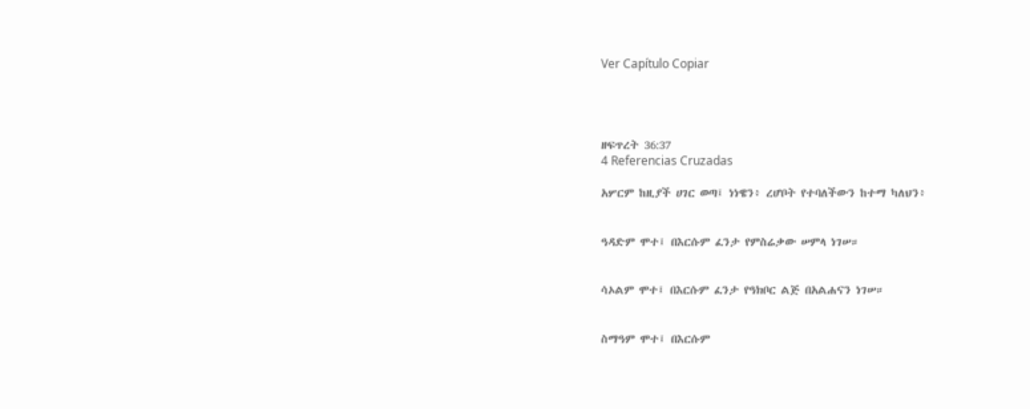Ver Capítulo Copiar




ዘፍጥረት 36:37
4 Referencias Cruzadas

አሦርም ከዚያች ሀገር ወጣ፤ ነነዌን፥ ረሆቦት የተባለችውን ከተማ ካለህን፥


ዓዳድም ሞተ፤ በእርሱም ፈንታ የምስሬቃው ሠምላ ነገሠ።


ሳኦልም ሞተ፤ በእርሱም ፈንታ የዓክቦር ልጅ በአልሐናን ነገሠ።


ስማዓም ሞተ፤ በእርሱም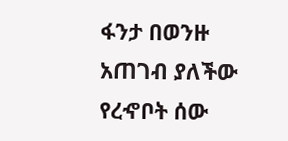ፋንታ በወንዙ አጠገብ ያለችው የረኆቦት ሰው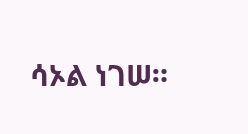ሳኦል ነገሠ።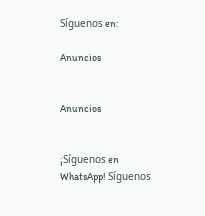Síguenos en:

Anuncios


Anuncios


¡Síguenos en WhatsApp! Síguenos